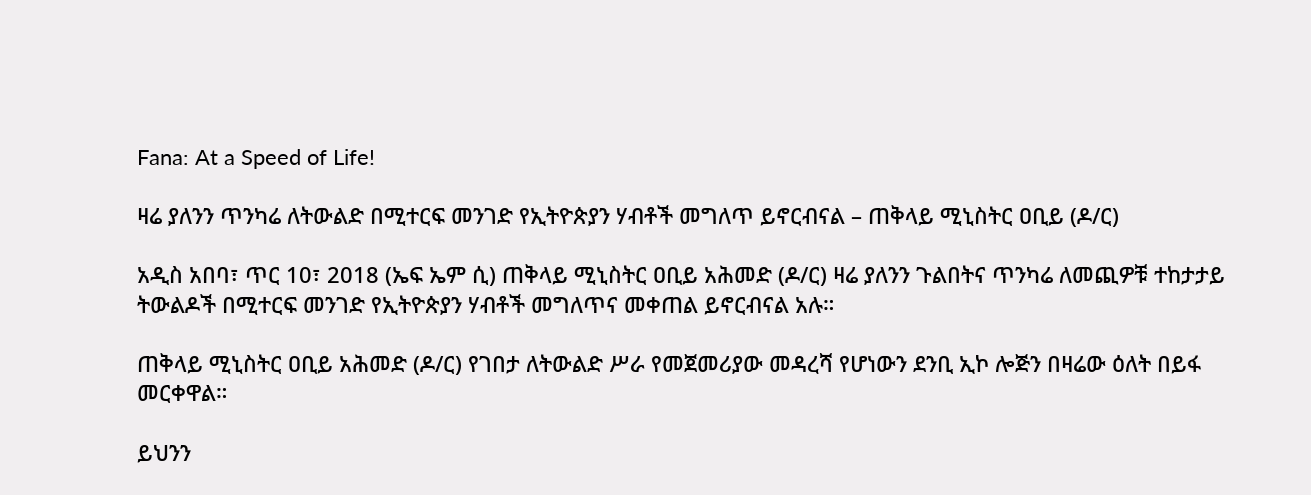Fana: At a Speed of Life!

ዛሬ ያለንን ጥንካሬ ለትውልድ በሚተርፍ መንገድ የኢትዮጵያን ሃብቶች መግለጥ ይኖርብናል – ጠቅላይ ሚኒስትር ዐቢይ (ዶ/ር)

አዲስ አበባ፣ ጥር 10፣ 2018 (ኤፍ ኤም ሲ) ጠቅላይ ሚኒስትር ዐቢይ አሕመድ (ዶ/ር) ዛሬ ያለንን ጉልበትና ጥንካሬ ለመጪዎቹ ተከታታይ ትውልዶች በሚተርፍ መንገድ የኢትዮጵያን ሃብቶች መግለጥና መቀጠል ይኖርብናል አሉ።

ጠቅላይ ሚኒስትር ዐቢይ አሕመድ (ዶ/ር) የገበታ ለትውልድ ሥራ የመጀመሪያው መዳረሻ የሆነውን ደንቢ ኢኮ ሎጅን በዛሬው ዕለት በይፋ መርቀዋል።

ይህንን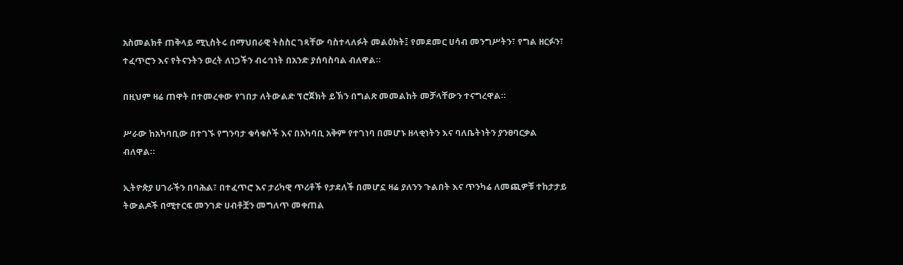አስመልክቶ ጠቅላይ ሚኒስትሩ በማህበራዊ ትስስር ገጻቸው ባስተላለፉት መልዕክት፤ የመደመር ሀሳብ መንግሥትን፣ የግል ዘርፉን፣ ተፈጥሮን እና የትናንትን ወረት ለነጋችን ብሩኅነት በአንድ ያሰባስባል ብለዋል።

በዚህም ዛሬ ጠዋት በተመረቀው የገበታ ለትውልድ ፕሮጀክት ይኽን በግልጽ መመልከት መቻላቸውን ተናግረዋል።

ሥራው ከአካባቢው በተገኙ የግንባታ ቁሳቁሶች እና በአካባቢ አቅም የተገነባ በመሆኑ ዘላቂነትን እና ባለቤትነትን ያንፀባርቃል ብለዋል።

ኢትዮጵያ ሀገራችን በባሕል፣ በተፈጥሮ እና ታሪካዊ ጥሪቶች የታደለች በመሆኗ ዛሬ ያለንን ጉልበት እና ጥንካሬ ለመጪዎቹ ተከታታይ ትውልዶች በሚተርፍ መንገድ ሀብቶቿን መግለጥ መቀጠል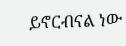ይኖርብናል ነው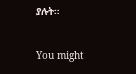ያሉት።

You might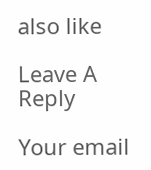also like

Leave A Reply

Your email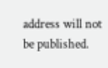address will not be published.